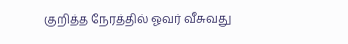குறித்த நேரத்தில் ஓவர் வீசுவது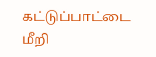கட்டுப்பாட்டை மீறி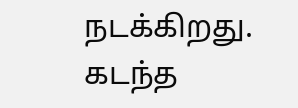நடக்கிறது. கடந்த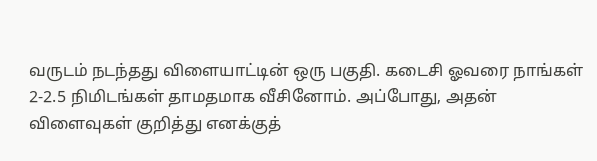வருடம் நடந்தது விளையாட்டின் ஒரு பகுதி. கடைசி ஓவரை நாங்கள் 2-2.5 நிமிடங்கள் தாமதமாக வீசினோம். அப்போது, அதன் விளைவுகள் குறித்து எனக்குத்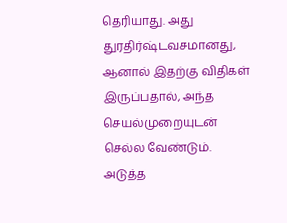தெரியாது. அது துரதிர்ஷ்டவசமானது, ஆனால் இதற்கு விதிகள் இருப்பதால், அந்த செயல்முறையுடன் செல்ல வேண்டும். அடுத்த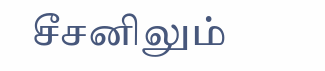சீசனிலும்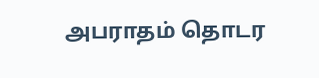அபராதம் தொடர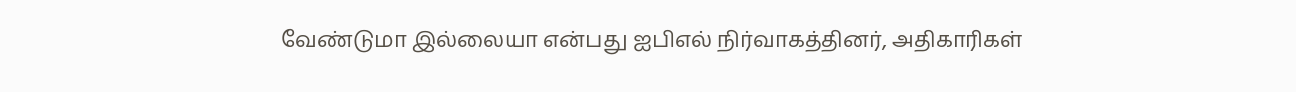வேண்டுமா இல்லையா என்பது ஐபிஎல் நிர்வாகத்தினர், அதிகாரிகள்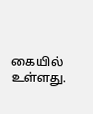கையில் உள்ளது.